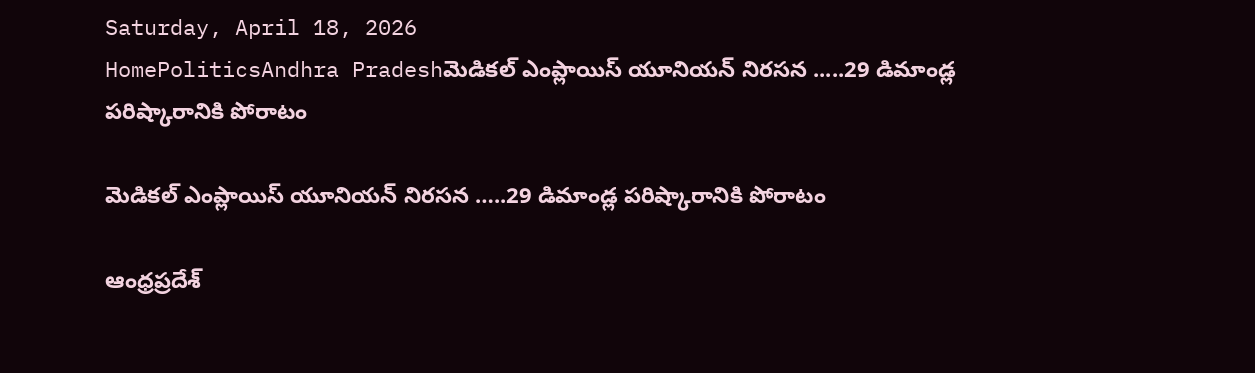Saturday, April 18, 2026
HomePoliticsAndhra Pradeshమెడికల్ ఎంప్లాయిస్ యూనియన్ నిరసన .....29 డిమాండ్ల పరిష్కారానికి పోరాటం

మెడికల్ ఎంప్లాయిస్ యూనియన్ నిరసన …..29 డిమాండ్ల పరిష్కారానికి పోరాటం

ఆంధ్రప్రదేశ్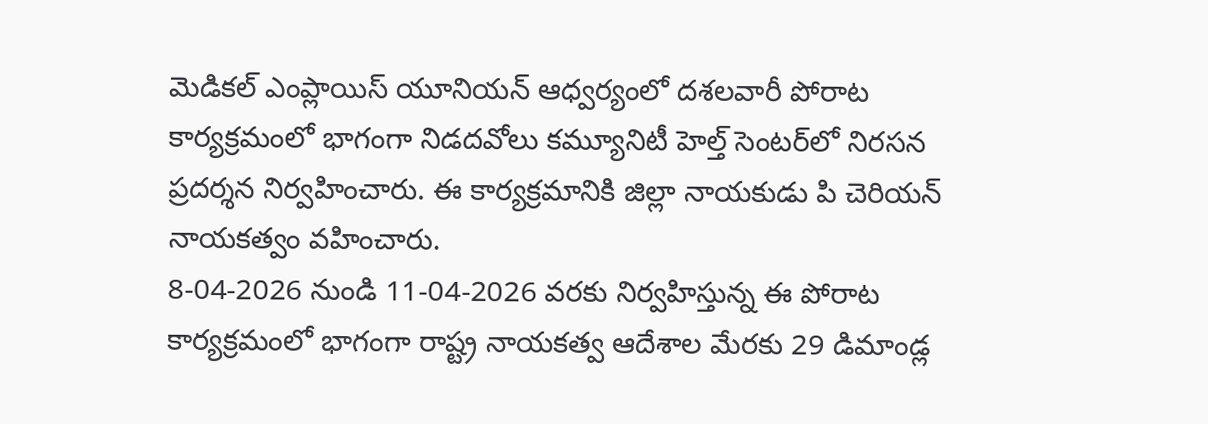మెడికల్ ఎంప్లాయిస్ యూనియన్ ఆధ్వర్యంలో దశలవారీ పోరాట కార్యక్రమంలో భాగంగా నిడదవోలు కమ్యూనిటీ హెల్త్ సెంటర్‌లో నిరసన ప్రదర్శన నిర్వహించారు. ఈ కార్యక్రమానికి జిల్లా నాయకుడు పి చెరియన్ నాయకత్వం వహించారు.
8-04-2026 నుండి 11-04-2026 వరకు నిర్వహిస్తున్న ఈ పోరాట కార్యక్రమంలో భాగంగా రాష్ట్ర నాయకత్వ ఆదేశాల మేరకు 29 డిమాండ్ల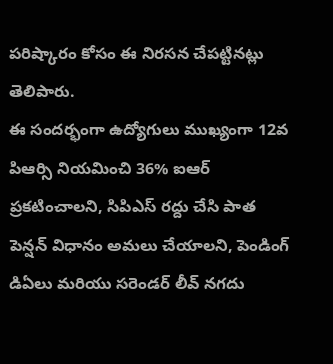పరిష్కారం కోసం ఈ నిరసన చేపట్టినట్లు తెలిపారు.
ఈ సందర్భంగా ఉద్యోగులు ముఖ్యంగా 12వ పిఆర్సి నియమించి 36% ఐఆర్ ప్రకటించాలని, సిపిఎస్ రద్దు చేసి పాత పెన్షన్ విధానం అమలు చేయాలని, పెండింగ్ డిఏలు మరియు సరెండర్ లీవ్ నగదు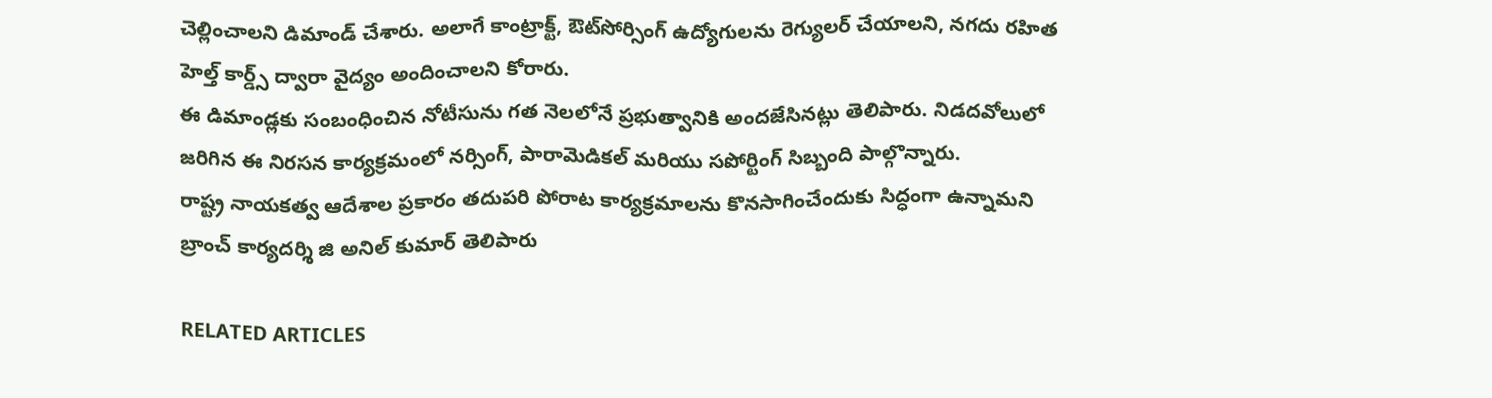చెల్లించాలని డిమాండ్ చేశారు. అలాగే కాంట్రాక్ట్, ఔట్‌సోర్సింగ్ ఉద్యోగులను రెగ్యులర్ చేయాలని, నగదు రహిత హెల్త్ కార్డ్స్ ద్వారా వైద్యం అందించాలని కోరారు.
ఈ డిమాండ్లకు సంబంధించిన నోటీసును గత నెలలోనే ప్రభుత్వానికి అందజేసినట్లు తెలిపారు. నిడదవోలులో జరిగిన ఈ నిరసన కార్యక్రమంలో నర్సింగ్, పారామెడికల్ మరియు సపోర్టింగ్ సిబ్బంది పాల్గొన్నారు.
రాష్ట్ర నాయకత్వ ఆదేశాల ప్రకారం తదుపరి పోరాట కార్యక్రమాలను కొనసాగించేందుకు సిద్ధంగా ఉన్నామని బ్రాంచ్ కార్యదర్శి జి అనిల్ కుమార్ తెలిపారు

RELATED ARTICLES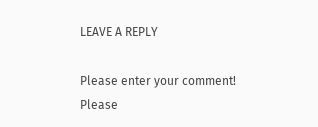LEAVE A REPLY

Please enter your comment!
Please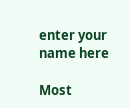enter your name here

Most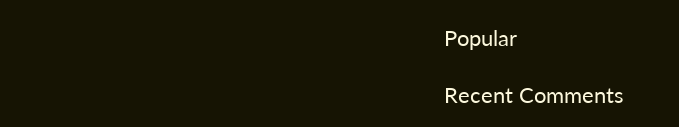Popular

Recent Comments